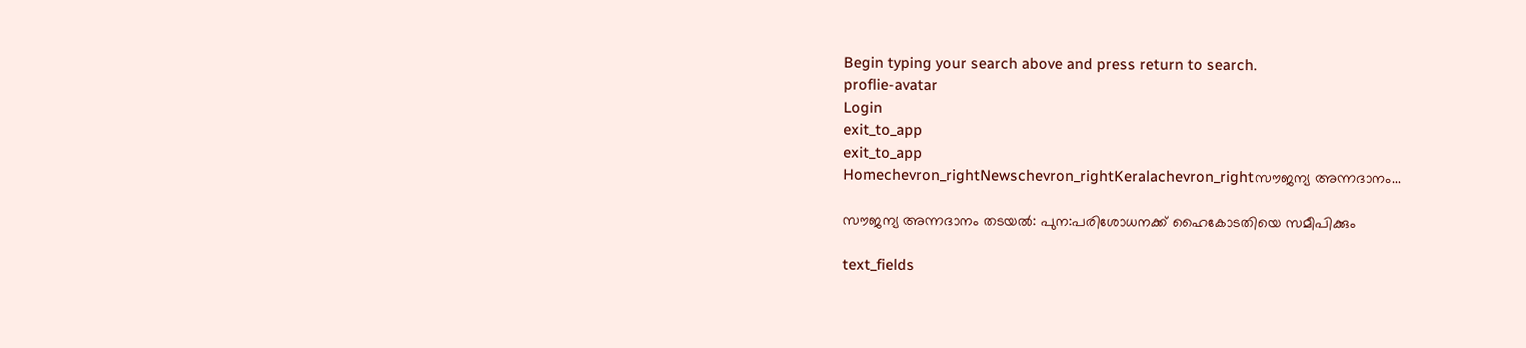Begin typing your search above and press return to search.
proflie-avatar
Login
exit_to_app
exit_to_app
Homechevron_rightNewschevron_rightKeralachevron_rightസൗജന്യ അന്നദാനം...

സൗജന്യ അന്നദാനം തടയല്‍: പുന:പരിശോധനക്ക് ഹൈകോടതിയെ സമീപിക്കും

text_fields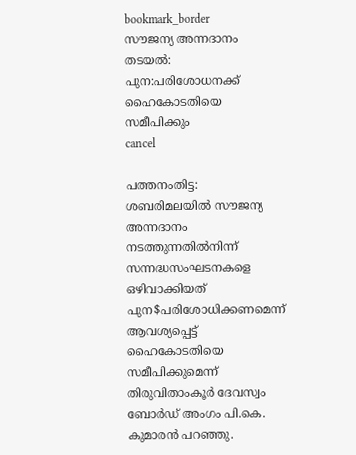bookmark_border
സൗജന്യ അന്നദാനം തടയല്‍: പുന:പരിശോധനക്ക് ഹൈകോടതിയെ സമീപിക്കും
cancel

പത്തനംതിട്ട: ശബരിമലയില്‍ സൗജന്യ അന്നദാനം നടത്തുന്നതില്‍നിന്ന് സന്നദ്ധസംഘടനകളെ ഒഴിവാക്കിയത് പുന$പരിശോധിക്കണമെന്ന് ആവശ്യപ്പെട്ട് ഹൈകോടതിയെ സമീപിക്കുമെന്ന് തിരുവിതാംകൂര്‍ ദേവസ്വം ബോര്‍ഡ് അംഗം പി.കെ. കുമാരന്‍ പറഞ്ഞു.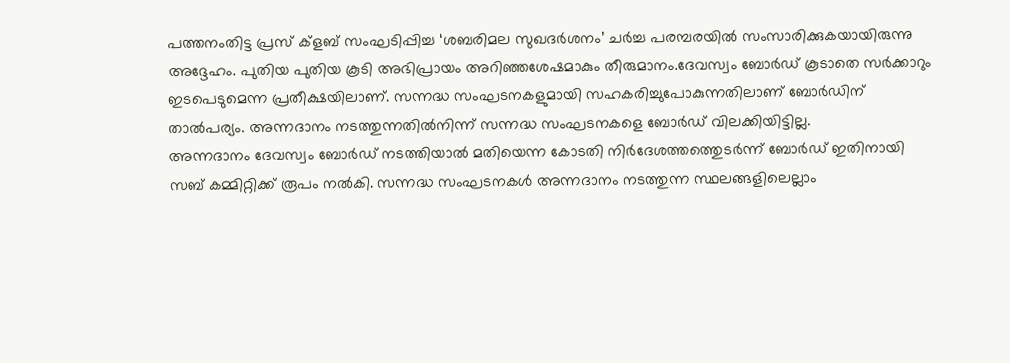പത്തനംതിട്ട പ്രസ് ക്ളബ് സംഘടിപ്പിച്ച ‘ശബരിമല സുഖദര്‍ശനം’ ചര്‍ച്ച പരമ്പരയില്‍ സംസാരിക്കുകയായിരുന്നു അദ്ദേഹം. പുതിയ പുതിയ കൂടി അഭിപ്രായം അറിഞ്ഞശേഷമാകും തീരുമാനം.ദേവസ്വം ബോര്‍ഡ് കൂടാതെ സര്‍ക്കാറും  ഇടപെടുമെന്ന പ്രതീക്ഷയിലാണ്. സന്നദ്ധ സംഘടനകളുമായി സഹകരിച്ചുപോകുന്നതിലാണ് ബോര്‍ഡിന് താല്‍പര്യം. അന്നദാനം നടത്തുന്നതില്‍നിന്ന് സന്നദ്ധ സംഘടനകളെ ബോര്‍ഡ് വിലക്കിയിട്ടില്ല.
അന്നദാനം ദേവസ്വം ബോര്‍ഡ് നടത്തിയാല്‍ മതിയെന്ന കോടതി നിര്‍ദേശത്തത്തെുടര്‍ന്ന് ബോര്‍ഡ് ഇതിനായി സബ് കമ്മിറ്റിക്ക് രൂപം നല്‍കി. സന്നദ്ധ സംഘടനകള്‍ അന്നദാനം നടത്തുന്ന സ്ഥലങ്ങളിലെല്ലാം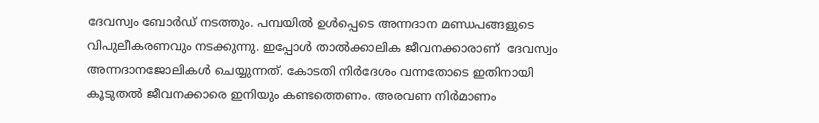ദേവസ്വം ബോര്‍ഡ് നടത്തും. പമ്പയില്‍ ഉള്‍പ്പെടെ അന്നദാന മണ്ഡപങ്ങളുടെ വിപുലീകരണവും നടക്കുന്നു. ഇപ്പോള്‍ താല്‍ക്കാലിക ജീവനക്കാരാണ്  ദേവസ്വം അന്നദാനജോലികള്‍ ചെയ്യുന്നത്. കോടതി നിര്‍ദേശം വന്നതോടെ ഇതിനായി കൂടുതല്‍ ജീവനക്കാരെ ഇനിയും കണ്ടത്തെണം. അരവണ നിര്‍മാണം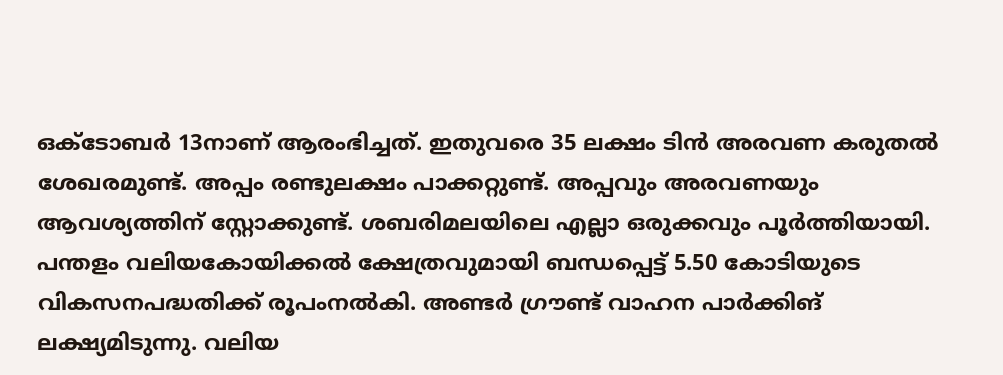ഒക്ടോബര്‍ 13നാണ് ആരംഭിച്ചത്. ഇതുവരെ 35 ലക്ഷം ടിന്‍ അരവണ കരുതല്‍ ശേഖരമുണ്ട്. അപ്പം രണ്ടുലക്ഷം പാക്കറ്റുണ്ട്. അപ്പവും അരവണയും ആവശ്യത്തിന് സ്റ്റോക്കുണ്ട്. ശബരിമലയിലെ എല്ലാ ഒരുക്കവും പൂര്‍ത്തിയായി. പന്തളം വലിയകോയിക്കല്‍ ക്ഷേത്രവുമായി ബന്ധപ്പെട്ട് 5.50 കോടിയുടെ വികസനപദ്ധതിക്ക് രൂപംനല്‍കി. അണ്ടര്‍ ഗ്രൗണ്ട് വാഹന പാര്‍ക്കിങ് ലക്ഷ്യമിടുന്നു. വലിയ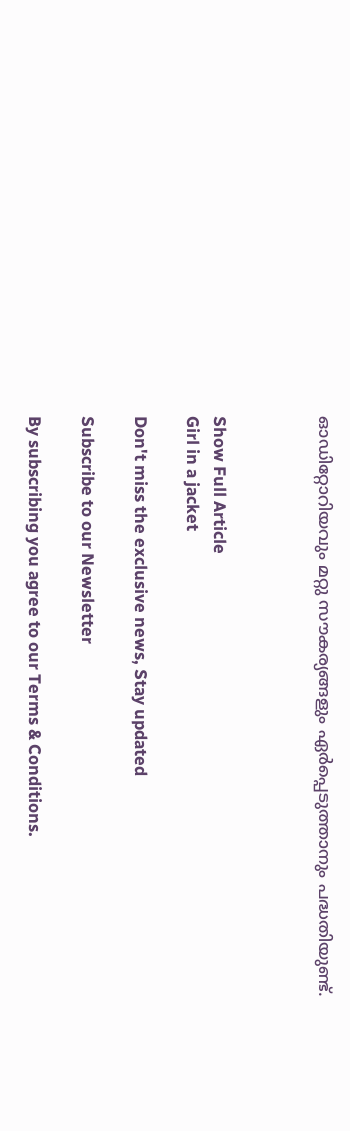ഓഡിറ്റോറിയവും മറ്റു സൗകര്യങ്ങളും ഏര്‍പ്പെടുത്താനും പദ്ധതിയുണ്ട്.



Show Full Article
Girl in a jacket

Don't miss the exclusive news, Stay updated

Subscribe to our Newsletter

By subscribing you agree to our Terms & Conditions.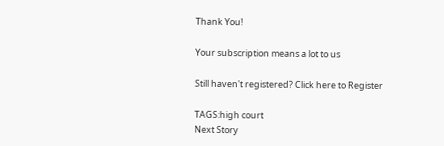Thank You!

Your subscription means a lot to us

Still haven't registered? Click here to Register

TAGS:high court
Next Story